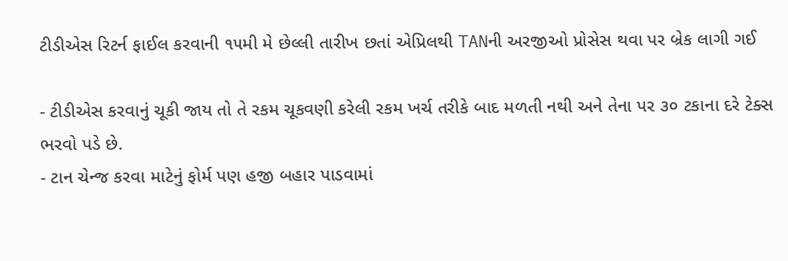ટીડીએસ રિટર્ન ફાઈલ કરવાની ૧૫મી મે છેલ્લી તારીખ છતાં એપ્રિલથી TANની અરજીઓ પ્રોસેસ થવા પર બ્રેક લાગી ગઈ

- ટીડીએસ કરવાનું ચૂકી જાય તો તે રકમ ચૂકવણી કરેલી રકમ ખર્ચ તરીકે બાદ મળતી નથી અને તેના પર ૩૦ ટકાના દરે ટેક્સ ભરવો પડે છે.
- ટાન ચેન્જ કરવા માટેનું ફોર્મ પણ હજી બહાર પાડવામાં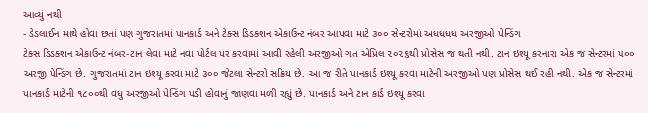આવ્યું નથી
- ડેડલાઈન માથે હોવા છતાં પણ ગુજરાતમાં પાનકાર્ડ અને ટેક્સ ડિડક્શન એકાઉન્ટ નંબર આપવા માટે ૩૦૦ સેન્ટરોમાં અધધધધ અરજીઓ પેન્ડિંગ
ટેક્સ ડિડક્શન એકાઉન્ટ નંબર-ટાન લેવા માટે નવા પોર્ટલ પર કરવામાં આવી રહેલી અરજીઓ ગત એપ્રિલ ૨૦૨૬થી પ્રોસેસ જ થતી નથી. ટાન ઇશ્યૂ કરનારા એક જ સેન્ટરમાં ૫૦૦ અરજી પેન્ડિંગ છે. ગુજરાતમાં ટાન ઇશ્યૂ કરવા માટે ૩૦૦ જેટલા સેન્ટરો સક્રિય છે. આ જ રીતે પાનકાર્ડ ઇશ્યૂ કરવા માટેની અરજીઓ પણ પ્રોસેસ થઈ રહી નથી. એક જ સેન્ટરમાં પાનકાર્ડ માટેની ૧૮૦૦થી વધુ અરજીઓ પેન્ડિંગ પડી હોવાનું જાણવા મળી રહ્યું છે. પાનકાર્ડ અને ટાન કાર્ડ ઇશ્યૂ કરવા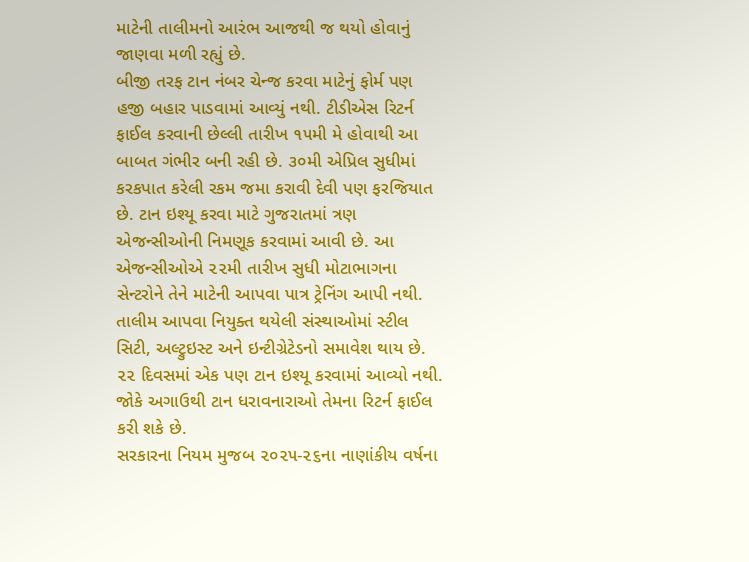માટેની તાલીમનો આરંભ આજથી જ થયો હોવાનું જાણવા મળી રહ્યું છે.
બીજી તરફ ટાન નંબર ચેન્જ કરવા માટેનું ફોર્મ પણ હજી બહાર પાડવામાં આવ્યું નથી. ટીડીએસ રિટર્ન ફાઈલ કરવાની છેલ્લી તારીખ ૧૫મી મે હોવાથી આ બાબત ગંભીર બની રહી છે. ૩૦મી એપ્રિલ સુધીમાં કરકપાત કરેલી રકમ જમા કરાવી દેવી પણ ફરજિયાત છે. ટાન ઇશ્યૂ કરવા માટે ગુજરાતમાં ત્રણ એજન્સીઓની નિમણૂક કરવામાં આવી છે. આ એજન્સીઓએ ૨૨મી તારીખ સુધી મોટાભાગના સેન્ટરોને તેને માટેની આપવા પાત્ર ટ્રેનિંગ આપી નથી. તાલીમ આપવા નિયુક્ત થયેલી સંસ્થાઓમાં સ્ટીલ સિટી, અલ્ટ્રુઇસ્ટ અને ઇન્ટીગ્રેટેડનો સમાવેશ થાય છે. ૨૨ દિવસમાં એક પણ ટાન ઇશ્યૂ કરવામાં આવ્યો નથી. જોકે અગાઉથી ટાન ધરાવનારાઓ તેમના રિટર્ન ફાઈલ કરી શકે છે.
સરકારના નિયમ મુજબ ૨૦૨૫-૨૬ના નાણાંકીય વર્ષના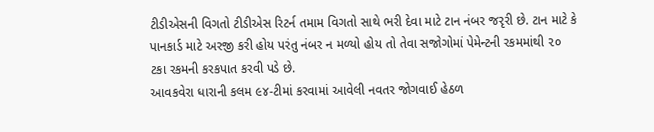ટીડીએસની વિગતો ટીડીએસ રિટર્ન તમામ વિગતો સાથે ભરી દેવા માટે ટાન નંબર જરૃરી છે. ટાન માટે કે પાનકાર્ડ માટે અરજી કરી હોય પરંતુ નંબર ન મળ્યો હોય તો તેવા સજોગોમાં પેમેન્ટની રકમમાંથી ૨૦ ટકા રકમની કરકપાત કરવી પડે છે.
આવકવેરા ધારાની કલમ ૯૪-ટીમાં કરવામાં આવેલી નવતર જોગવાઈ હેઠળ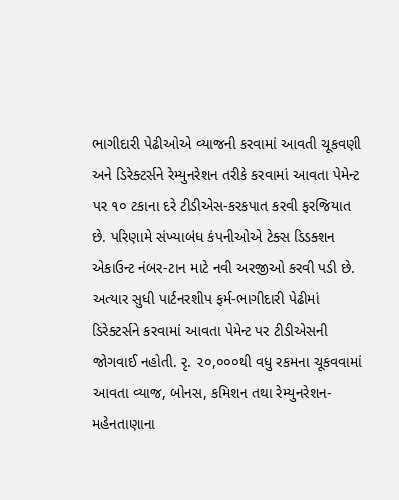ભાગીદારી પેઢીઓએ વ્યાજની કરવામાં આવતી ચૂકવણી અને ડિરેક્ટર્સને રેમ્યુનરેશન તરીકે કરવામાં આવતા પેમેન્ટ પર ૧૦ ટકાના દરે ટીડીએસ-કરકપાત કરવી ફરજિયાત છે. પરિણામે સંખ્યાબંધ કંપનીઓએ ટેક્સ ડિડક્શન એકાઉન્ટ નંબર-ટાન માટે નવી અરજીઓ કરવી પડી છે. અત્યાર સુધી પાર્ટનરશીપ ફર્મ-ભાગીદારી પેઢીમાં ડિરેક્ટર્સને કરવામાં આવતા પેમેન્ટ પર ટીડીએસની જોગવાઈ નહોતી. રૃ. ૨૦,૦૦૦થી વધુ રકમના ચૂકવવામાં આવતા વ્યાજ, બોનસ, કમિશન તથા રેમ્યુનરેશન-મહેનતાણાના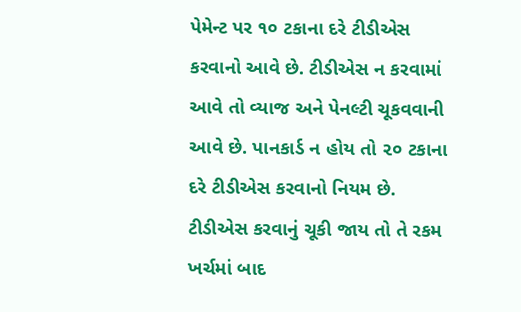પેમેન્ટ પર ૧૦ ટકાના દરે ટીડીએસ કરવાનો આવે છે. ટીડીએસ ન કરવામાં આવે તો વ્યાજ અને પેનલ્ટી ચૂકવવાની આવે છે. પાનકાર્ડ ન હોય તો ૨૦ ટકાના દરે ટીડીએસ કરવાનો નિયમ છે.
ટીડીએસ કરવાનું ચૂકી જાય તો તે રકમ ખર્ચમાં બાદ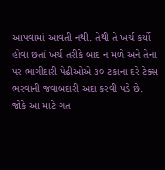આપવામાં આવતી નથી. તેથી તે ખર્ચ કર્યો હોવા છતાં ખર્ચ તરીકે બાદ ન મળે અને તેના પર ભાગીદારી પેઢીઓએ ૩૦ ટકાના દરે ટેક્સ ભરવાની જવાબદારી અદા કરવી પડે છે.
જોકે આ માટે ગત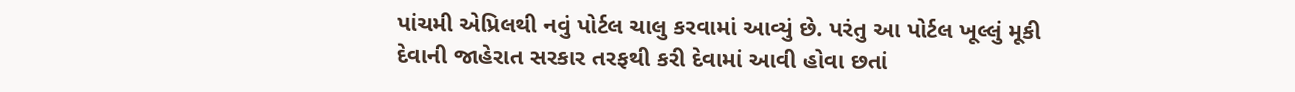પાંચમી એપ્રિલથી નવું પોર્ટલ ચાલુ કરવામાં આવ્યું છે. પરંતુ આ પોર્ટલ ખૂલ્લું મૂકી દેવાની જાહેરાત સરકાર તરફથી કરી દેવામાં આવી હોવા છતાં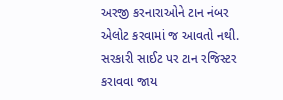અરજી કરનારાઓને ટાન નંબર એલોટ કરવામાં જ આવતો નથી. સરકારી સાઈટ પર ટાન રજિસ્ટર કરાવવા જાય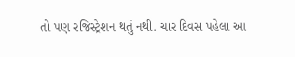તો પણ રજિસ્ટ્રેશન થતું નથી. ચાર દિવસ પહેલા આ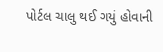પોર્ટલ ચાલુ થઈ ગયું હોવાની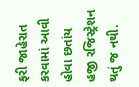ફરી જાહેરાત કરવામાં આવી હોવા છતાંય હજી રજિસ્ટ્રેશન થતું જ નથી.